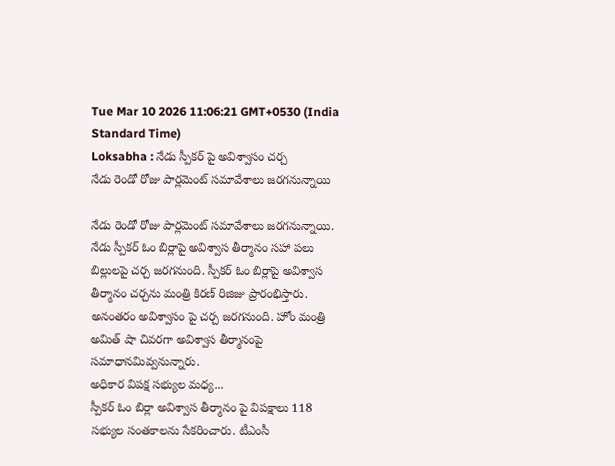Tue Mar 10 2026 11:06:21 GMT+0530 (India Standard Time)
Loksabha : నేడు స్పీకర్ పై అవిశ్వాసం చర్చ
నేడు రెండో రోజు పార్లమెంట్ సమావేశాలు జరగనున్నాయి

నేడు రెండో రోజు పార్లమెంట్ సమావేశాలు జరగనున్నాయి. నేడు స్పీకర్ ఓం బిర్లాపై అవిశ్వాస తీర్మానం సహా పలు బిల్లులపై చర్చ జరగనుంది. స్పీకర్ ఓం బిర్లాపై అవిశ్వాస తీర్మానం చర్చను మంత్రి కిరణ్ రిజిజు ప్రారంభిస్తారు. అనంతరం అవిశ్వాసం పై చర్చ జరగనుంది. హోం మంత్రి అమిత్ షా చివరగా అవిశ్వాస తీర్మానంపై సమాధానమివ్వనున్నారు.
అధికార విపక్ష సభ్యుల మధ్య...
స్పీకర్ ఓం బిర్లా అవిశ్వాస తీర్మానం పై విపక్షాలు 118 సభ్యుల సంతకాలను సేకరించారు. టీఎంసీ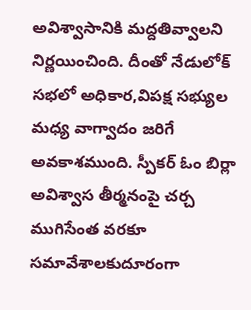అవిశ్వాసానికి మద్దతివ్వాలని నిర్ణయించింది. దీంతో నేడులోక్ సభలో అధికార,విపక్ష సభ్యుల మధ్య వాగ్వాదం జరిగే అవకాశముంది. స్పీకర్ ఓం బిర్లా అవిశ్వాస తీర్మనంపై చర్చ ముగిసేంత వరకూ సమావేశాలకుదూరంగా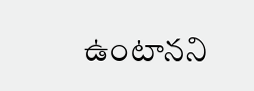ఉంటానని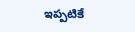ఇప్పటికే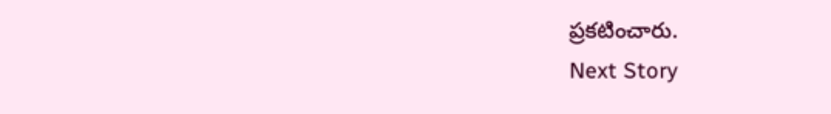ప్రకటించారు.
Next Story